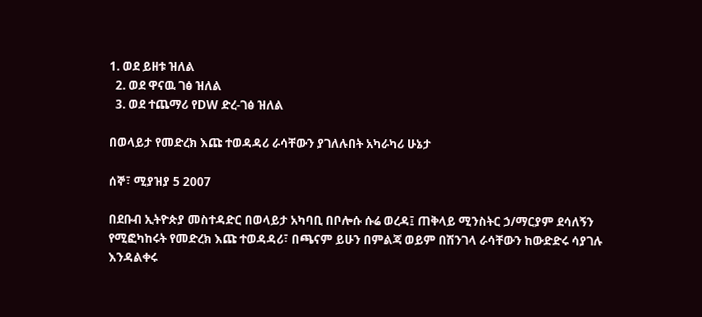1. ወደ ይዘቱ ዝለል
  2. ወደ ዋናዉ ገፅ ዝለል
  3. ወደ ተጨማሪ የDW ድረ-ገፅ ዝለል

በወላይታ የመድረክ እጩ ተወዳዳሪ ራሳቸውን ያገለሉበት አካራካሪ ሁኔታ

ሰኞ፣ ሚያዝያ 5 2007

በደቡብ ኢትዮጵያ መስተዳድር በወላይታ አካባቢ በቦሎሱ ሱሬ ወረዳ፤ ጠቅላይ ሚንስትር ኃ/ማርያም ደሳለኝን የሚፎካከሩት የመድረክ እጩ ተወዳዳሪ፣ በጫናም ይሁን በምልጃ ወይም በሽንገላ ራሳቸውን ከውድድሩ ሳያገሉ እንዳልቀሩ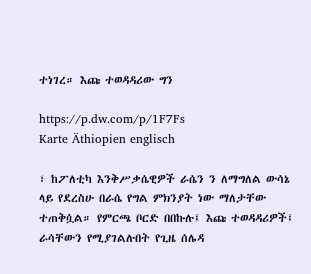ተነገረ። እጩ ተወዳዳሪው ግን

https://p.dw.com/p/1F7Fs
Karte Äthiopien englisch

፣ ከፖለቲካ እንቅሥቃሴዊዎች ራሴን ን ለማግለል ውሳኔ ላይ የደረስሁ በራሴ የግል ምክንያት ነው ማለታቸው ተጠቅሷል። የምርጫ ቦርድ በበኩሉ፤ እጩ ተወዳዳሪዎች፤ ራሳቸውን የሚያገልሉበት የጊዜ ሰሌዳ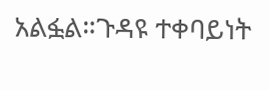አልፏል።ጉዳዩ ተቀባይነት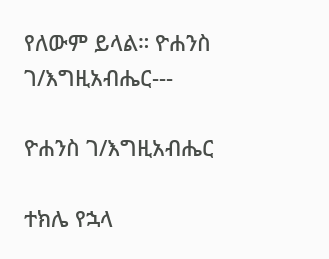የለውም ይላል። ዮሐንስ ገ/እግዚአብሔር---

ዮሐንስ ገ/እግዚአብሔር

ተክሌ የኋላ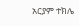አርያም ተክሌ